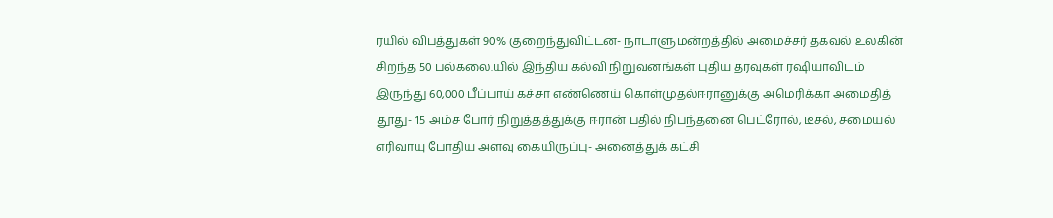ரயில் விபத்துகள் 90% குறைந்துவிட்டன- நாடாளுமன்றத்தில் அமைச்சர் தகவல் உலகின் சிறந்த 50 பல்கலை.யில் இந்திய கல்வி நிறுவனங்கள் புதிய தரவுகள் ரஷியாவிடம் இருந்து 60,000 பீப்பாய் கச்சா எண்ணெய் கொள்முதல்ஈரானுக்கு அமெரிக்கா அமைதித் தூது- 15 அம்ச போர் நிறுத்தத்துக்கு ஈரான் பதில் நிபந்தனை பெட்ரோல், டீசல், சமையல் எரிவாயு போதிய அளவு கையிருப்பு- அனைத்துக் கட்சி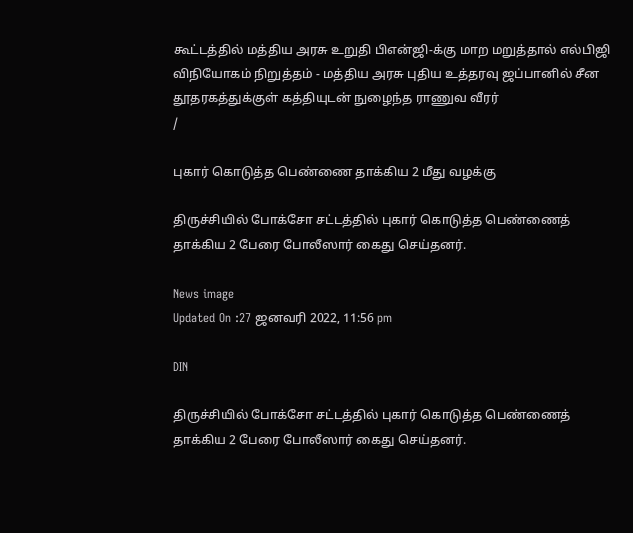கூட்டத்தில் மத்திய அரசு உறுதி பிஎன்ஜி-க்கு மாற மறுத்தால் எல்பிஜி விநியோகம் நிறுத்தம் - மத்திய அரசு புதிய உத்தரவு ஜப்பானில் சீன தூதரகத்துக்குள் கத்தியுடன் நுழைந்த ராணுவ வீரர்
/

புகார் கொடுத்த பெண்ணை தாக்கிய 2 மீது வழக்கு

திருச்சியில் போக்சோ சட்டத்தில் புகார் கொடுத்த பெண்ணைத் தாக்கிய 2 பேரை போலீஸார் கைது செய்தனர்.

News image
Updated On :27 ஜனவரி 2022, 11:56 pm

DIN

திருச்சியில் போக்சோ சட்டத்தில் புகார் கொடுத்த பெண்ணைத் தாக்கிய 2 பேரை போலீஸார் கைது செய்தனர்.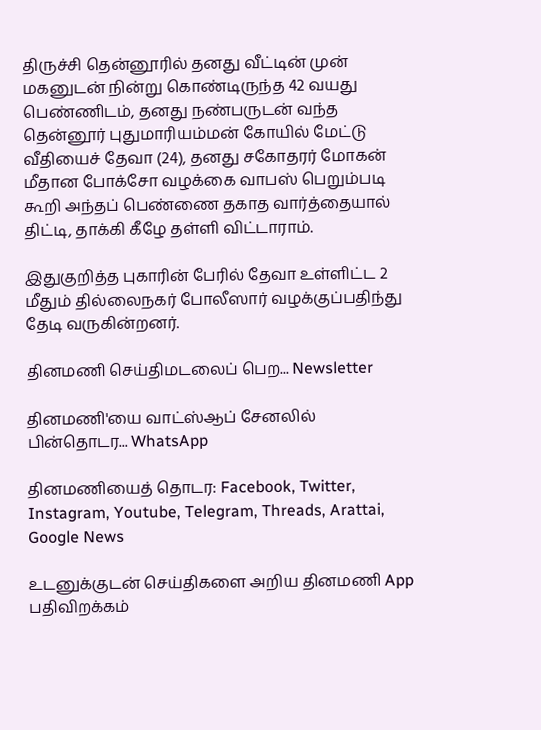திருச்சி தென்னூரில் தனது வீட்டின் முன் மகனுடன் நின்று கொண்டிருந்த 42 வயது பெண்ணிடம், தனது நண்பருடன் வந்த தென்னூர் புதுமாரியம்மன் கோயில் மேட்டு வீதியைச் தேவா (24), தனது சகோதரர் மோகன் மீதான போக்சோ வழக்கை வாபஸ் பெறும்படி கூறி அந்தப் பெண்ணை தகாத வார்த்தையால் திட்டி, தாக்கி கீழே தள்ளி விட்டாராம்.

இதுகுறித்த புகாரின் பேரில் தேவா உள்ளிட்ட 2 மீதும் தில்லைநகர் போலீஸார் வழக்குப்பதிந்து தேடி வருகின்றனர்.

தினமணி செய்திமடலைப் பெற... Newsletter

தினமணி'யை வாட்ஸ்ஆப் சேனலில் பின்தொடர... WhatsApp

தினமணியைத் தொடர: Facebook, Twitter, Instagram, Youtube, Telegram, Threads, Arattai, Google News

உடனுக்குடன் செய்திகளை அறிய தினமணி App பதிவிறக்கம்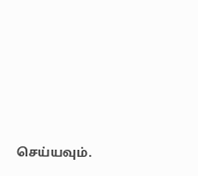செய்யவும்.